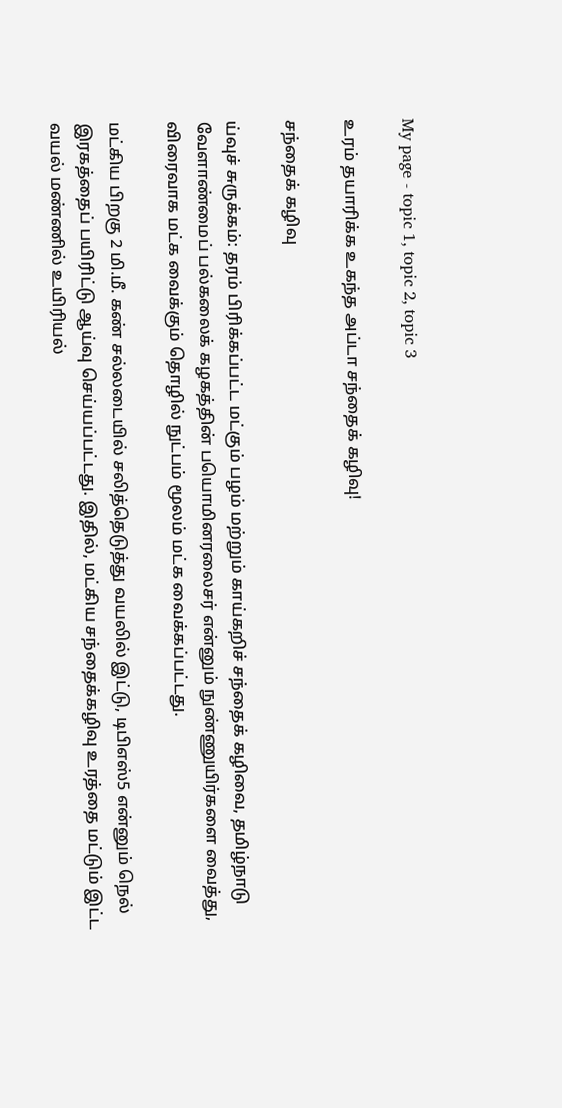My page - topic 1, topic 2, topic 3

உரம் தயாரிக்க உகந்த அப்டா சந்தைக் கழிவு!

சந்தைக் கழிவு

ய்வுச் சுருக்கம்: தரம் பிரிக்கப்பட்ட மட்கும் பழம் மற்றும் காய்கறிச் சந்தைக் கழிவை, தமிழ்நாடு வேளாண்மைப் பல்கலைக் கழகத்தின் பயொமினரலைசர் என்னும் நுண்ணுயிர்களை வைத்து, விரைவாக மட்க வைக்கும் தொழில் நுட்பம் மூலம் மட்க வைக்கப்பட்டது.

மட்கிய பிறகு 2 மி.மீ. கண் சல்லடையில் சலித்தெடுத்து வயலில் இட்டு, டிபிஎஸ்5 என்னும் நெல் இரகத்தைப் பயிரிட்டு ஆய்வு செய்யப்பட்டது. இதில், மட்கிய சந்தைக்கழிவு உரத்தை மட்டும் இட்ட வயல் மண்ணில் உயிரியல்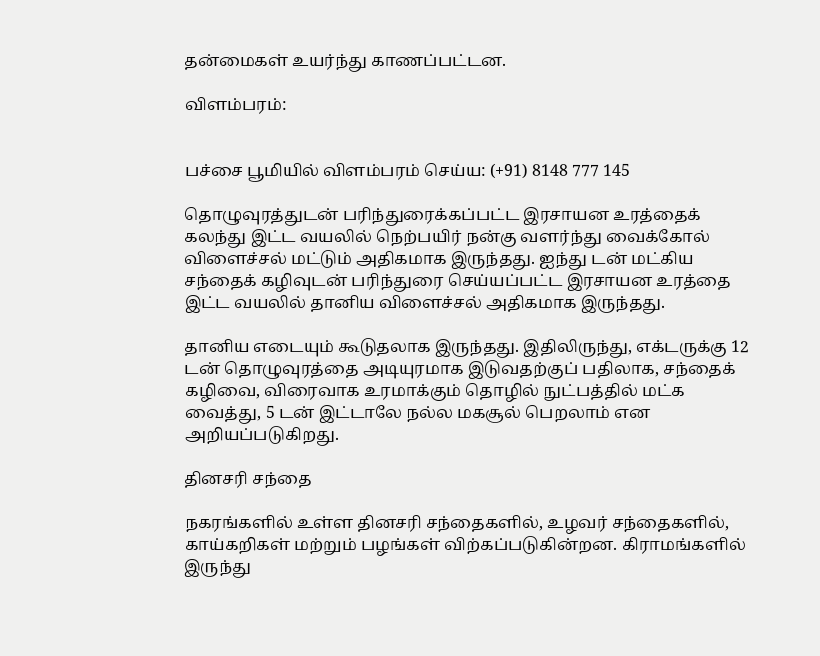தன்மைகள் உயர்ந்து காணப்பட்டன.

விளம்பரம்:


பச்சை பூமியில் விளம்பரம் செய்ய: (+91) 8148 777 145

தொழுவுரத்துடன் பரிந்துரைக்கப்பட்ட இரசாயன உரத்தைக் கலந்து இட்ட வயலில் நெற்பயிர் நன்கு வளர்ந்து வைக்கோல் விளைச்சல் மட்டும் அதிகமாக இருந்தது. ஐந்து டன் மட்கிய சந்தைக் கழிவுடன் பரிந்துரை செய்யப்பட்ட இரசாயன உரத்தை இட்ட வயலில் தானிய விளைச்சல் அதிகமாக இருந்தது.

தானிய எடையும் கூடுதலாக இருந்தது. இதிலிருந்து, எக்டருக்கு 12 டன் தொழுவுரத்தை அடியுரமாக இடுவதற்குப் பதிலாக, சந்தைக் கழிவை, விரைவாக உரமாக்கும் தொழில் நுட்பத்தில் மட்க வைத்து, 5 டன் இட்டாலே நல்ல மகசூல் பெறலாம் என அறியப்படுகிறது.

தினசரி சந்தை

நகரங்களில் உள்ள தினசரி சந்தைகளில், உழவர் சந்தைகளில், காய்கறிகள் மற்றும் பழங்கள் விற்கப்படுகின்றன. கிராமங்களில் இருந்து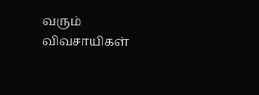வரும் விவசாயிகள்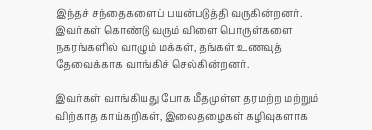இந்தச் சந்தைகளைப் பயன்படுத்தி வருகின்றனர். இவர்கள் கொண்டு வரும் விளை பொருள்களை நகரங்களில் வாழும் மக்கள், தங்கள் உணவுத் தேவைக்காக வாங்கிச் செல்கின்றனர்.

இவர்கள் வாங்கியது போக மீதமுள்ள தரமற்ற மற்றும் விற்காத காய்கறிகள், இலைதழைகள் கழிவுகளாக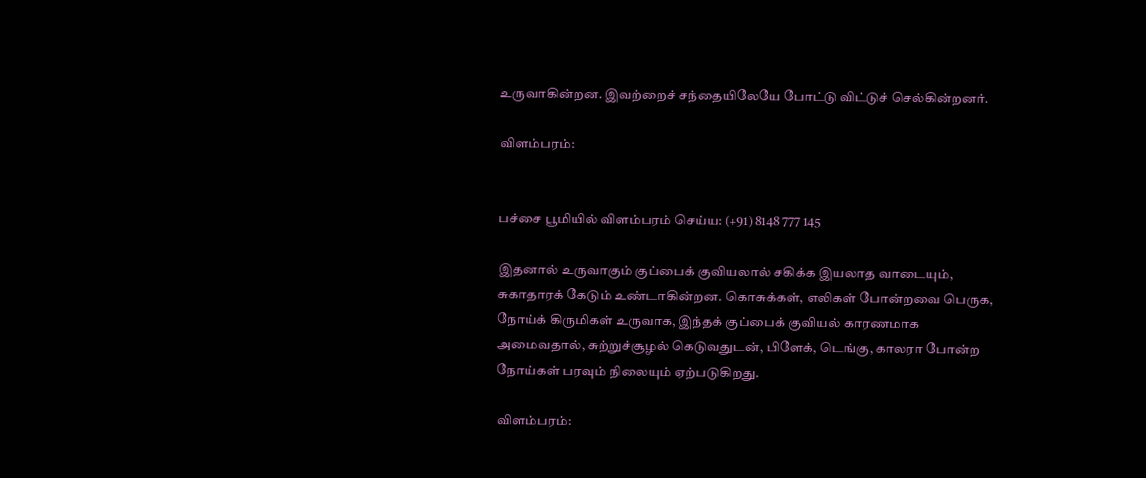உருவாகின்றன. இவற்றைச் சந்தையிலேயே போட்டு விட்டுச் செல்கின்றனர்.

விளம்பரம்:


பச்சை பூமியில் விளம்பரம் செய்ய: (+91) 8148 777 145

இதனால் உருவாகும் குப்பைக் குவியலால் சகிக்க இயலாத வாடையும், சுகாதாரக் கேடும் உண்டாகின்றன. கொசுக்கள், எலிகள் போன்றவை பெருக, நோய்க் கிருமிகள் உருவாக, இந்தக் குப்பைக் குவியல் காரணமாக அமைவதால், சுற்றுச்சூழல் கெடுவதுடன், பிளேக், டெங்கு, காலரா போன்ற நோய்கள் பரவும் நிலையும் ஏற்படுகிறது.

விளம்பரம்: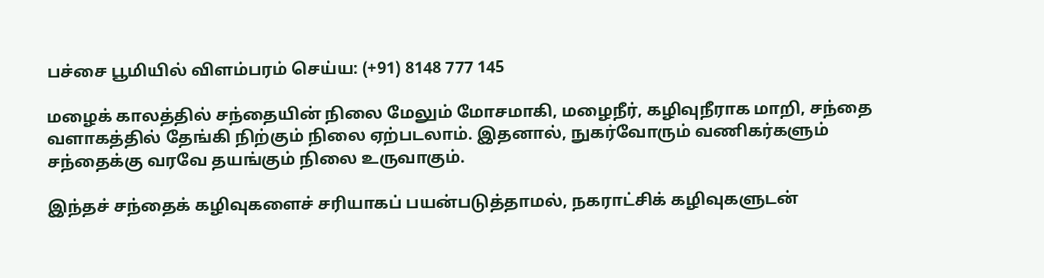பச்சை பூமியில் விளம்பரம் செய்ய: (+91) 8148 777 145

மழைக் காலத்தில் சந்தையின் நிலை மேலும் மோசமாகி, மழைநீர், கழிவுநீராக மாறி, சந்தை வளாகத்தில் தேங்கி நிற்கும் நிலை ஏற்படலாம். இதனால், நுகர்வோரும் வணிகர்களும் சந்தைக்கு வரவே தயங்கும் நிலை உருவாகும்.

இந்தச் சந்தைக் கழிவுகளைச் சரியாகப் பயன்படுத்தாமல், நகராட்சிக் கழிவுகளுடன்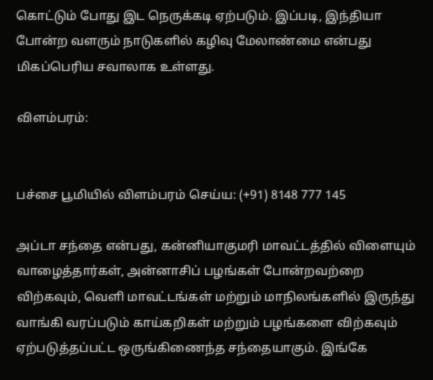கொட்டும் போது இட நெருக்கடி ஏற்படும். இப்படி, இந்தியா போன்ற வளரும் நாடுகளில் கழிவு மேலாண்மை என்பது மிகப்பெரிய சவாலாக உள்ளது.

விளம்பரம்:


பச்சை பூமியில் விளம்பரம் செய்ய: (+91) 8148 777 145

அப்டா சந்தை என்பது, கன்னியாகுமரி மாவட்டத்தில் விளையும் வாழைத்தார்கள், அன்னாசிப் பழங்கள் போன்றவற்றை விற்கவும், வெளி மாவட்டங்கள் மற்றும் மாநிலங்களில் இருந்து வாங்கி வரப்படும் காய்கறிகள் மற்றும் பழங்களை விற்கவும் ஏற்படுத்தப்பட்ட ஒருங்கிணைந்த சந்தையாகும். இங்கே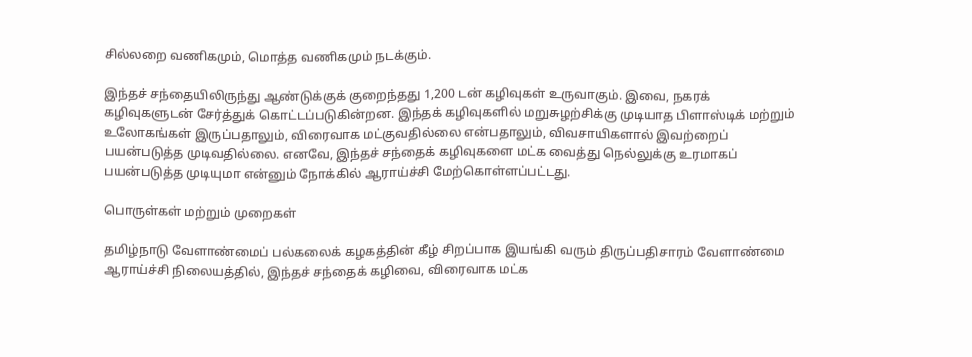சில்லறை வணிகமும், மொத்த வணிகமும் நடக்கும்.

இந்தச் சந்தையிலிருந்து ஆண்டுக்குக் குறைந்தது 1,200 டன் கழிவுகள் உருவாகும். இவை, நகரக் கழிவுகளுடன் சேர்த்துக் கொட்டப்படுகின்றன. இந்தக் கழிவுகளில் மறுசுழற்சிக்கு முடியாத பிளாஸ்டிக் மற்றும் உலோகங்கள் இருப்பதாலும், விரைவாக மட்குவதில்லை என்பதாலும், விவசாயிகளால் இவற்றைப் பயன்படுத்த முடிவதில்லை. எனவே, இந்தச் சந்தைக் கழிவுகளை மட்க வைத்து நெல்லுக்கு உரமாகப் பயன்படுத்த முடியுமா என்னும் நோக்கில் ஆராய்ச்சி மேற்கொள்ளப்பட்டது.

பொருள்கள் மற்றும் முறைகள்

தமிழ்நாடு வேளாண்மைப் பல்கலைக் கழகத்தின் கீழ் சிறப்பாக இயங்கி வரும் திருப்பதிசாரம் வேளாண்மை ஆராய்ச்சி நிலையத்தில், இந்தச் சந்தைக் கழிவை, விரைவாக மட்க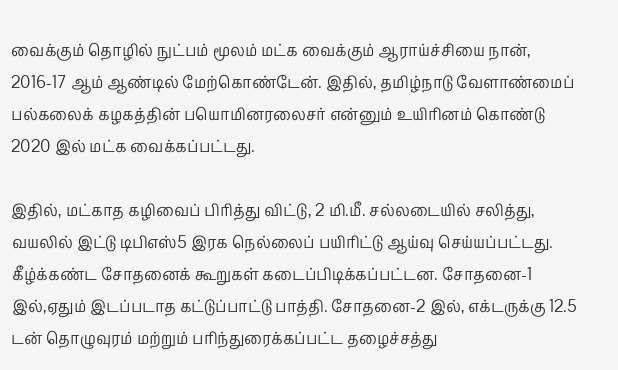வைக்கும் தொழில் நுட்பம் மூலம் மட்க வைக்கும் ஆராய்ச்சியை நான், 2016-17 ஆம் ஆண்டில் மேற்கொண்டேன். இதில், தமிழ்நாடு வேளாண்மைப் பல்கலைக் கழகத்தின் பயொமினரலைசர் என்னும் உயிரினம் கொண்டு 2020 இல் மட்க வைக்கப்பட்டது.

இதில், மட்காத கழிவைப் பிரித்து விட்டு, 2 மி.மீ. சல்லடையில் சலித்து, வயலில் இட்டு டிபிஎஸ்5 இரக நெல்லைப் பயிரிட்டு ஆய்வு செய்யப்பட்டது. கீழ்க்கண்ட சோதனைக் கூறுகள் கடைப்பிடிக்கப்பட்டன. சோதனை-1 இல்,ஏதும் இடப்படாத கட்டுப்பாட்டு பாத்தி. சோதனை-2 இல், எக்டருக்கு 12.5 டன் தொழுவுரம் மற்றும் பரிந்துரைக்கப்பட்ட தழைச்சத்து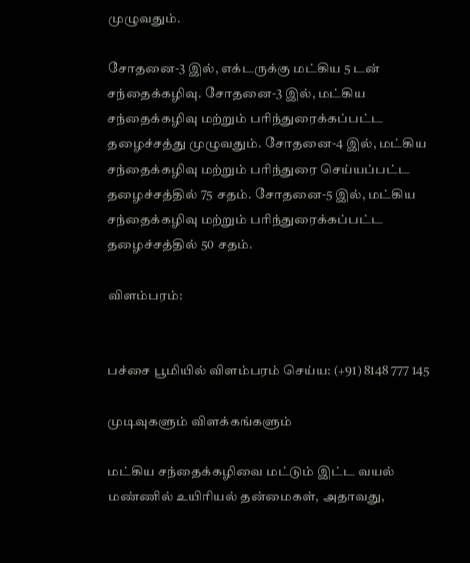முழுவதும்.

சோதனை-3 இல், எக்டருக்கு மட்கிய 5 டன் சந்தைக்கழிவு. சோதனை-3 இல், மட்கிய சந்தைக்கழிவு மற்றும் பரிந்துரைக்கப்பட்ட தழைச்சத்து முழுவதும். சோதனை-4 இல், மட்கிய சந்தைக்கழிவு மற்றும் பரிந்துரை செய்யப்பட்ட தழைச்சத்தில் 75 சதம். சோதனை-5 இல், மட்கிய சந்தைக்கழிவு மற்றும் பரிந்துரைக்கப்பட்ட தழைச்சத்தில் 50 சதம்.

விளம்பரம்:


பச்சை பூமியில் விளம்பரம் செய்ய: (+91) 8148 777 145

முடிவுகளும் விளக்கங்களும்

மட்கிய சந்தைக்கழிவை மட்டும் இட்ட வயல் மண்ணில் உயிரியல் தன்மைகள், அதாவது,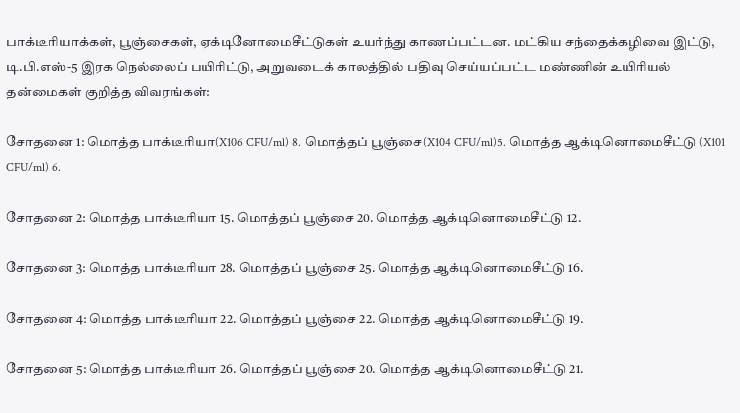பாக்டீரியாக்கள், பூஞ்சைகள், ஏக்டினோமைசீட்டுகள் உயர்ந்து காணப்பட்டன. மட்கிய சந்தைக்கழிவை இட்டு, டி.பி.எஸ்-5 இரக நெல்லைப் பயிரிட்டு, அறுவடைக் காலத்தில் பதிவு செய்யப்பட்ட மண்ணின் உயிரியல் தன்மைகள் குறித்த விவரங்கள்:

சோதனை 1: மொத்த பாக்டீரியா(X106 CFU/ml) 8. மொத்தப் பூஞ்சை(X104 CFU/ml)5. மொத்த ஆக்டினொமைசீட்டு (X101 CFU/ml) 6.

சோதனை 2: மொத்த பாக்டீரியா 15. மொத்தப் பூஞ்சை 20. மொத்த ஆக்டினொமைசீட்டு 12.

சோதனை 3: மொத்த பாக்டீரியா 28. மொத்தப் பூஞ்சை 25. மொத்த ஆக்டினொமைசீட்டு 16.

சோதனை 4: மொத்த பாக்டீரியா 22. மொத்தப் பூஞ்சை 22. மொத்த ஆக்டினொமைசீட்டு 19.

சோதனை 5: மொத்த பாக்டீரியா 26. மொத்தப் பூஞ்சை 20. மொத்த ஆக்டினொமைசீட்டு 21.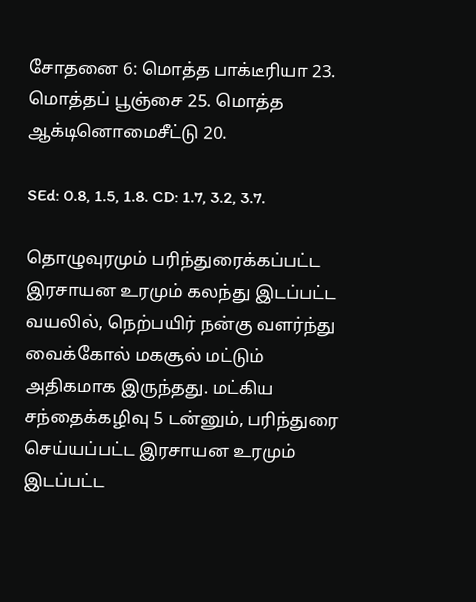சோதனை 6: மொத்த பாக்டீரியா 23. மொத்தப் பூஞ்சை 25. மொத்த ஆக்டினொமைசீட்டு 20.

SEd: 0.8, 1.5, 1.8. CD: 1.7, 3.2, 3.7.

தொழுவுரமும் பரிந்துரைக்கப்பட்ட இரசாயன உரமும் கலந்து இடப்பட்ட வயலில், நெற்பயிர் நன்கு வளர்ந்து வைக்கோல் மகசூல் மட்டும் அதிகமாக இருந்தது. மட்கிய சந்தைக்கழிவு 5 டன்னும், பரிந்துரை செய்யப்பட்ட இரசாயன உரமும் இடப்பட்ட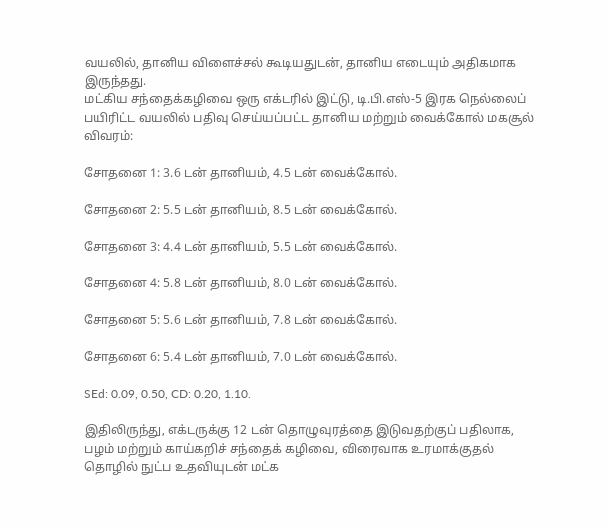வயலில், தானிய விளைச்சல் கூடியதுடன், தானிய எடையும் அதிகமாக இருந்தது.
மட்கிய சந்தைக்கழிவை ஒரு எக்டரில் இட்டு, டி.பி.எஸ்-5 இரக நெல்லைப் பயிரிட்ட வயலில் பதிவு செய்யப்பட்ட தானிய மற்றும் வைக்கோல் மகசூல் விவரம்:

சோதனை 1: 3.6 டன் தானியம், 4.5 டன் வைக்கோல்.

சோதனை 2: 5.5 டன் தானியம், 8.5 டன் வைக்கோல்.

சோதனை 3: 4.4 டன் தானியம், 5.5 டன் வைக்கோல்.

சோதனை 4: 5.8 டன் தானியம், 8.0 டன் வைக்கோல்.

சோதனை 5: 5.6 டன் தானியம், 7.8 டன் வைக்கோல்.

சோதனை 6: 5.4 டன் தானியம், 7.0 டன் வைக்கோல்.

SEd: 0.09, 0.50, CD: 0.20, 1.10.

இதிலிருந்து, எக்டருக்கு 12 டன் தொழுவுரத்தை இடுவதற்குப் பதிலாக, பழம் மற்றும் காய்கறிச் சந்தைக் கழிவை, விரைவாக உரமாக்குதல் தொழில் நுட்ப உதவியுடன் மட்க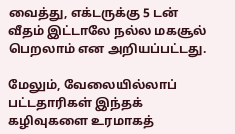வைத்து, எக்டருக்கு 5 டன் வீதம் இட்டாலே நல்ல மகசூல் பெறலாம் என அறியப்பட்டது.

மேலும், வேலையில்லாப் பட்டதாரிகள் இந்தக் கழிவுகளை உரமாகத்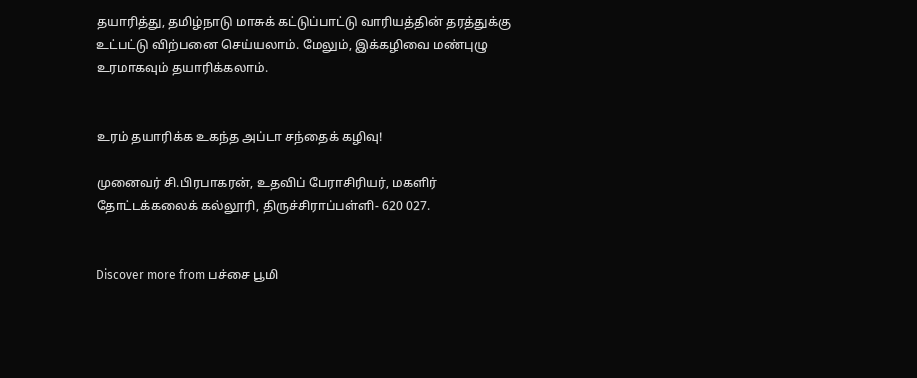தயாரித்து, தமிழ்நாடு மாசுக் கட்டுப்பாட்டு வாரியத்தின் தரத்துக்கு உட்பட்டு விற்பனை செய்யலாம். மேலும், இக்கழிவை மண்புழு உரமாகவும் தயாரிக்கலாம்.


உரம் தயாரிக்க உகந்த அப்டா சந்தைக் கழிவு!

முனைவர் சி.பிரபாகரன், உதவிப் பேராசிரியர், மகளிர் தோட்டக்கலைக் கல்லூரி, திருச்சிராப்பள்ளி- 620 027.


Discover more from பச்சை பூமி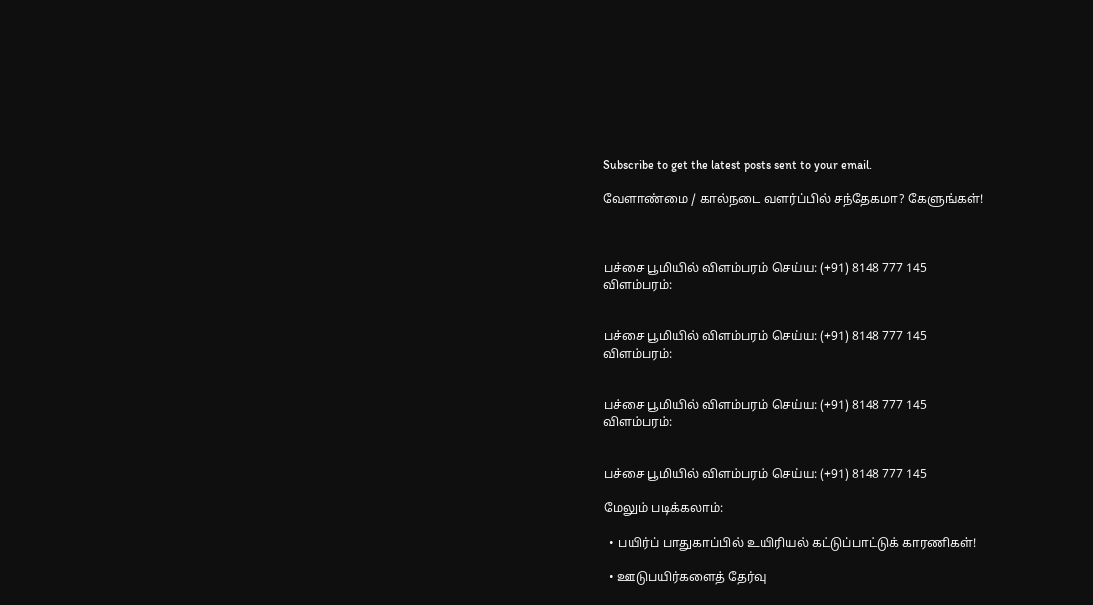Subscribe to get the latest posts sent to your email.

வேளாண்மை / கால்நடை வளர்ப்பில் சந்தேகமா? கேளுங்கள்!



பச்சை பூமியில் விளம்பரம் செய்ய: (+91) 8148 777 145
விளம்பரம்:


பச்சை பூமியில் விளம்பரம் செய்ய: (+91) 8148 777 145
விளம்பரம்:


பச்சை பூமியில் விளம்பரம் செய்ய: (+91) 8148 777 145
விளம்பரம்:


பச்சை பூமியில் விளம்பரம் செய்ய: (+91) 8148 777 145

மேலும் படிக்கலாம்:

  • பயிர்ப் பாதுகாப்பில் உயிரியல் கட்டுப்பாட்டுக் காரணிகள்!

  • ஊடுபயிர்களைத் தேர்வு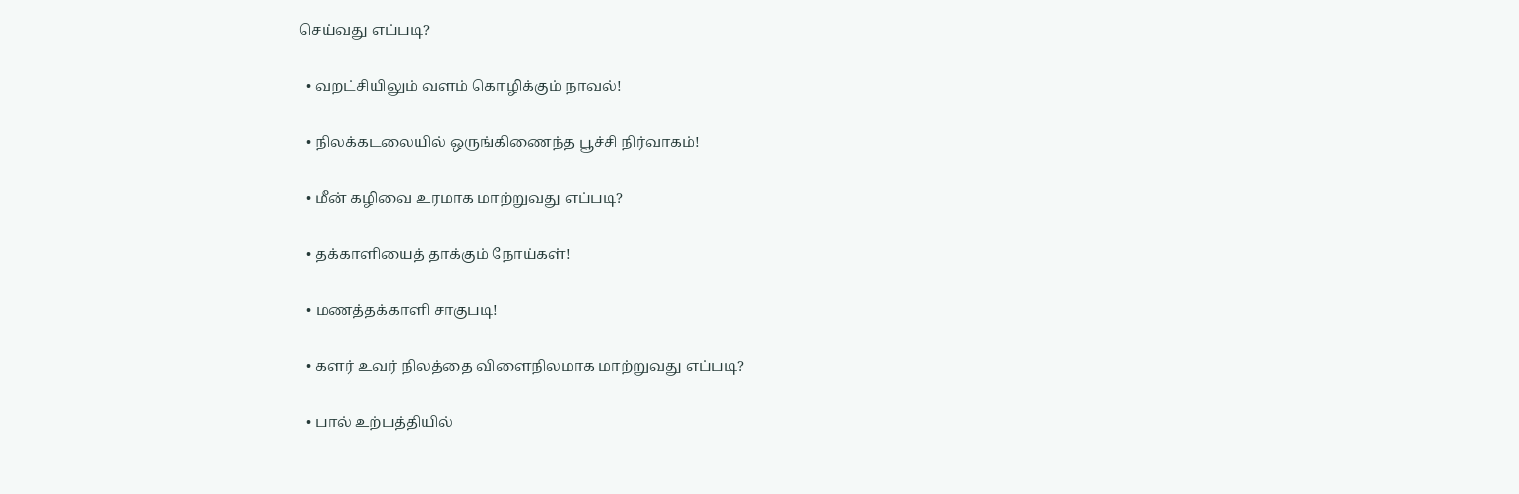செய்வது எப்படி?

  • வறட்சியிலும் வளம் கொழிக்கும் நாவல்!

  • நிலக்கடலையில் ஒருங்கிணைந்த பூச்சி நிர்வாகம்!

  • மீன் கழிவை உரமாக மாற்றுவது எப்படி?

  • தக்காளியைத் தாக்கும் நோய்கள்!

  • மணத்தக்காளி சாகுபடி!

  • களர் உவர் நிலத்தை விளைநிலமாக மாற்றுவது எப்படி?

  • பால் உற்பத்தியில்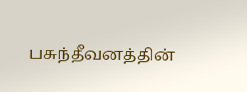பசுந்தீவனத்தின்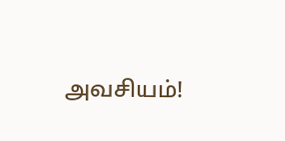அவசியம்!